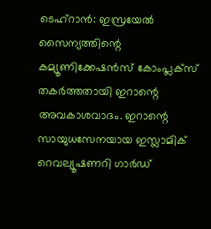ടെഹ്റാൻ: ഇസ്രയേൽ സൈന്യത്തിന്റെ കമ്യൂണിക്കേഷൻസ് കോംപ്ലക്സ് തകർത്തതായി ഇറാന്റെ അവകാശവാദം. ഇറാന്റെ സായുധസേനയായ ഇസ്ലാമിക് റെവല്യൂഷണറി ഗാർഡ്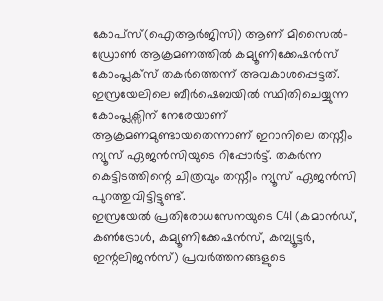കോപ്സ്(ഐആർജിസി) ആണ് മിസൈൽ-ഡ്രോൺ ആക്രമണത്തിൽ കമ്യൂണിക്കേഷൻസ് കോംപ്ലക്സ് തകർത്തെന്ന് അവകാശപ്പെട്ടത്. ഇസ്രയേലിലെ ബീർഷെബയിൽ സ്ഥിതിചെയ്യുന്ന കോംപ്ലക്സിന് നേരേയാണ് ആക്രമണമുണ്ടായതെന്നാണ് ഇറാനിലെ തസ്നീം ന്യൂസ് ഏജൻസിയുടെ റിപ്പോർട്ട്. തകർന്ന കെട്ടിടത്തിന്റെ ചിത്രവും തസ്നീം ന്യൂസ് ഏജൻസി പുറത്തുവിട്ടിട്ടുണ്ട്.
ഇസ്രയേൽ പ്രതിരോധസേനയുടെ C4I (കമാൻഡ്, കൺട്രോൾ, കമ്യൂണിക്കേഷൻസ്, കമ്പ്യൂട്ടർ, ഇന്റലിജൻസ്) പ്രവർത്തനങ്ങളുടെ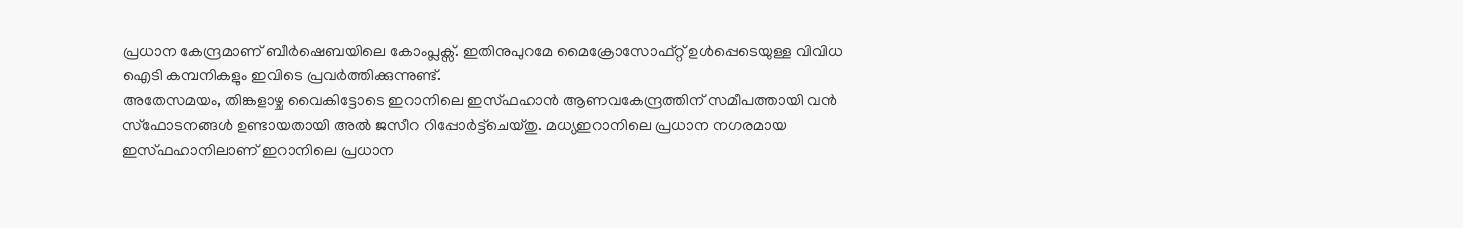പ്രധാന കേന്ദ്രമാണ് ബീർഷെബയിലെ കോംപ്ലക്സ്. ഇതിനുപുറമേ മൈക്രോസോഫ്റ്റ് ഉൾപ്പെടെയുള്ള വിവിധ ഐടി കമ്പനികളും ഇവിടെ പ്രവർത്തിക്കുന്നുണ്ട്.
അതേസമയം, തിങ്കളാഴ്ച വൈകിട്ടോടെ ഇറാനിലെ ഇസ്ഫഹാൻ ആണവകേന്ദ്രത്തിന് സമീപത്തായി വൻ സ്ഫോടനങ്ങൾ ഉണ്ടായതായി അൽ ജസീറ റിപ്പോർട്ട്ചെയ്തു. മധ്യഇറാനിലെ പ്രധാന നഗരമായ ഇസ്ഫഹാനിലാണ് ഇറാനിലെ പ്രധാന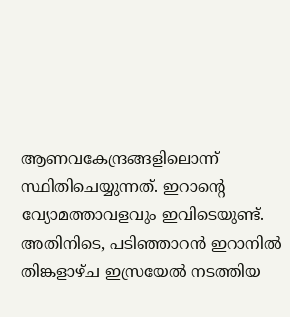ആണവകേന്ദ്രങ്ങളിലൊന്ന് സ്ഥിതിചെയ്യുന്നത്. ഇറാന്റെ വ്യോമത്താവളവും ഇവിടെയുണ്ട്. അതിനിടെ, പടിഞ്ഞാറൻ ഇറാനിൽ തിങ്കളാഴ്ച ഇസ്രയേൽ നടത്തിയ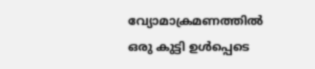വ്യോമാക്രമണത്തിൽ ഒരു കുട്ടി ഉൾപ്പെടെ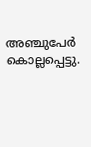അഞ്ചുപേർ കൊല്ലപ്പെട്ടു.